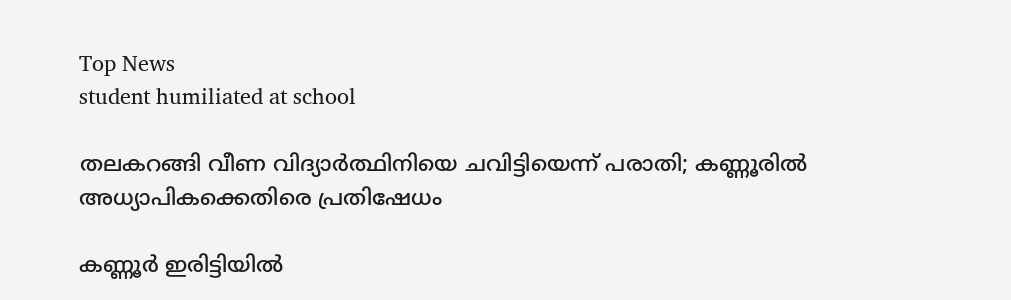Top News
student humiliated at school

തലകറങ്ങി വീണ വിദ്യാർത്ഥിനിയെ ചവിട്ടിയെന്ന് പരാതി; കണ്ണൂരിൽ അധ്യാപികക്കെതിരെ പ്രതിഷേധം

കണ്ണൂർ ഇരിട്ടിയിൽ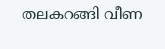തലകറങ്ങി വീണ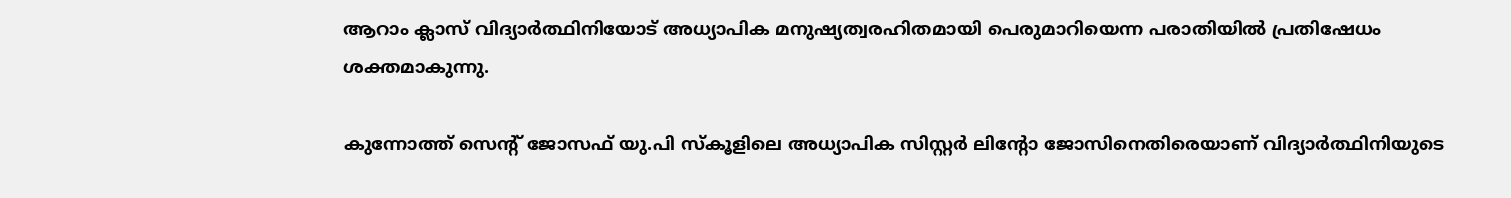ആറാം ക്ലാസ് വിദ്യാർത്ഥിനിയോട് അധ്യാപിക മനുഷ്യത്വരഹിതമായി പെരുമാറിയെന്ന പരാതിയിൽ പ്രതിഷേധം ശക്തമാകുന്നു.

കുന്നോത്ത് സെന്റ് ജോസഫ് യു.പി സ്കൂളിലെ അധ്യാപിക സിസ്റ്റർ ലിന്റോ ജോസിനെതിരെയാണ് വിദ്യാർത്ഥിനിയുടെ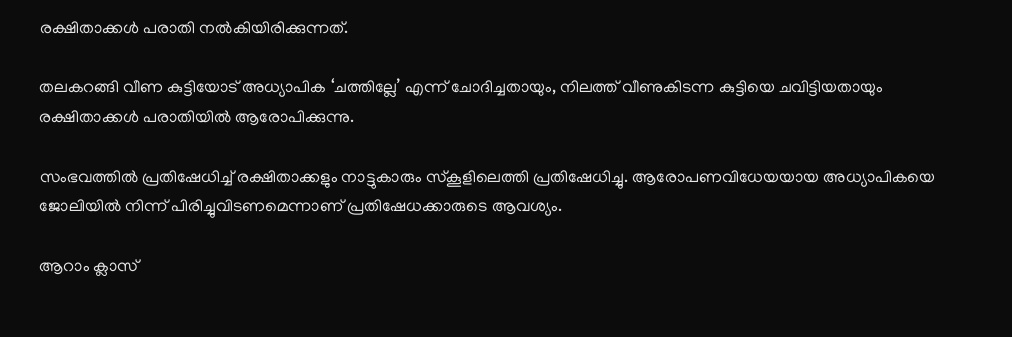രക്ഷിതാക്കൾ പരാതി നൽകിയിരിക്കുന്നത്.

തലകറങ്ങി വീണ കുട്ടിയോട് അധ്യാപിക ‘ചത്തില്ലേ’ എന്ന് ചോദിച്ചതായും, നിലത്ത് വീണുകിടന്ന കുട്ടിയെ ചവിട്ടിയതായും രക്ഷിതാക്കൾ പരാതിയിൽ ആരോപിക്കുന്നു.

സംഭവത്തിൽ പ്രതിഷേധിച്ച് രക്ഷിതാക്കളും നാട്ടുകാരും സ്കൂളിലെത്തി പ്രതിഷേധിച്ചു. ആരോപണവിധേയയായ അധ്യാപികയെ ജോലിയിൽ നിന്ന് പിരിച്ചുവിടണമെന്നാണ് പ്രതിഷേധക്കാരുടെ ആവശ്യം.

ആറാം ക്ലാസ്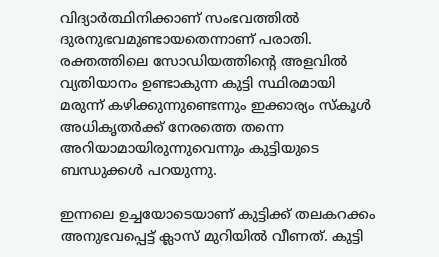വിദ്യാർത്ഥിനിക്കാണ് സംഭവത്തിൽ ദുരനുഭവമുണ്ടായതെന്നാണ് പരാതി. രക്തത്തിലെ സോഡിയത്തിന്റെ അളവിൽ വ്യതിയാനം ഉണ്ടാകുന്ന കുട്ടി സ്ഥിരമായി മരുന്ന് കഴിക്കുന്നുണ്ടെന്നും ഇക്കാര്യം സ്കൂൾ അധികൃതർക്ക് നേരത്തെ തന്നെ അറിയാമായിരുന്നുവെന്നും കുട്ടിയുടെ ബന്ധുക്കൾ പറയുന്നു.

ഇന്നലെ ഉച്ചയോടെയാണ് കുട്ടിക്ക് തലകറക്കം അനുഭവപ്പെട്ട് ക്ലാസ് മുറിയിൽ വീണത്. കുട്ടി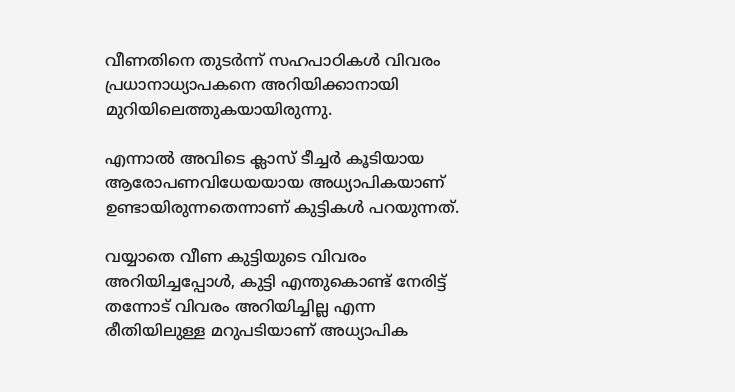വീണതിനെ തുടർന്ന് സഹപാഠികൾ വിവരം പ്രധാനാധ്യാപകനെ അറിയിക്കാനായി മുറിയിലെത്തുകയായിരുന്നു.

എന്നാൽ അവിടെ ക്ലാസ് ടീച്ചർ കൂടിയായ ആരോപണവിധേയയായ അധ്യാപികയാണ് ഉണ്ടായിരുന്നതെന്നാണ് കുട്ടികൾ പറയുന്നത്.

വയ്യാതെ വീണ കുട്ടിയുടെ വിവരം അറിയിച്ചപ്പോൾ, കുട്ടി എന്തുകൊണ്ട് നേരിട്ട് തന്നോട് വിവരം അറിയിച്ചില്ല എന്ന രീതിയിലുള്ള മറുപടിയാണ് അധ്യാപിക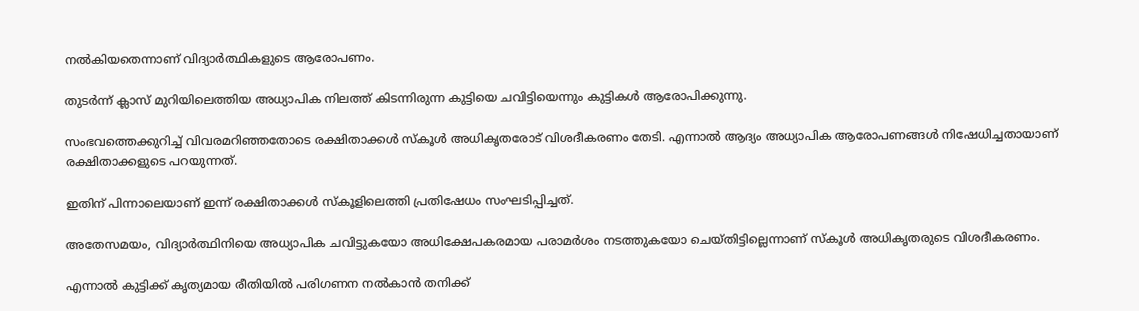നൽകിയതെന്നാണ് വിദ്യാർത്ഥികളുടെ ആരോപണം.

തുടർന്ന് ക്ലാസ് മുറിയിലെത്തിയ അധ്യാപിക നിലത്ത് കിടന്നിരുന്ന കുട്ടിയെ ചവിട്ടിയെന്നും കുട്ടികൾ ആരോപിക്കുന്നു.

സംഭവത്തെക്കുറിച്ച് വിവരമറിഞ്ഞതോടെ രക്ഷിതാക്കൾ സ്കൂൾ അധികൃതരോട് വിശദീകരണം തേടി. എന്നാൽ ആദ്യം അധ്യാപിക ആരോപണങ്ങൾ നിഷേധിച്ചതായാണ് രക്ഷിതാക്കളുടെ പറയുന്നത്.

ഇതിന് പിന്നാലെയാണ് ഇന്ന് രക്ഷിതാക്കൾ സ്കൂളിലെത്തി പ്രതിഷേധം സംഘടിപ്പിച്ചത്.

അതേസമയം, വിദ്യാർത്ഥിനിയെ അധ്യാപിക ചവിട്ടുകയോ അധിക്ഷേപകരമായ പരാമർശം നടത്തുകയോ ചെയ്തിട്ടില്ലെന്നാണ് സ്കൂൾ അധികൃതരുടെ വിശദീകരണം.

എന്നാൽ കുട്ടിക്ക് കൃത്യമായ രീതിയിൽ പരിഗണന നൽകാൻ തനിക്ക്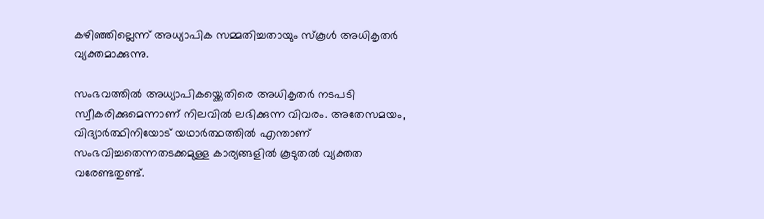കഴിഞ്ഞില്ലെന്ന് അധ്യാപിക സമ്മതിച്ചതായും സ്കൂൾ അധികൃതർ വ്യക്തമാക്കുന്നു.

സംഭവത്തിൽ അധ്യാപികയ്ക്കെതിരെ അധികൃതർ നടപടി സ്വീകരിക്കുമെന്നാണ് നിലവിൽ ലഭിക്കുന്ന വിവരം. അതേസമയം, വിദ്യാർത്ഥിനിയോട് യഥാർത്ഥത്തിൽ എന്താണ് സംഭവിച്ചതെന്നതടക്കമുള്ള കാര്യങ്ങളിൽ കൂടുതൽ വ്യക്തത വരേണ്ടതുണ്ട്.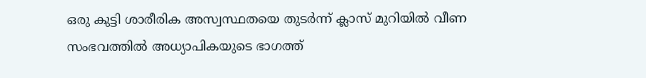ഒരു കുട്ടി ശാരീരിക അസ്വസ്ഥതയെ തുടർന്ന് ക്ലാസ് മുറിയിൽ വീണ സംഭവത്തിൽ അധ്യാപികയുടെ ഭാഗത്ത്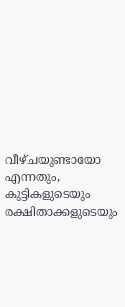വീഴ്ചയുണ്ടായോ എന്നതും, കുട്ടികളുടെയും രക്ഷിതാക്കളുടെയും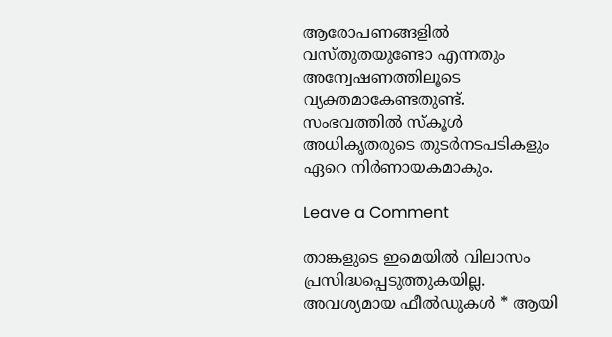ആരോപണങ്ങളിൽ വസ്തുതയുണ്ടോ എന്നതും അന്വേഷണത്തിലൂടെ വ്യക്തമാകേണ്ടതുണ്ട്. സംഭവത്തിൽ സ്കൂൾ അധികൃതരുടെ തുടർനടപടികളും ഏറെ നിർണായകമാകും.

Leave a Comment

താങ്കളുടെ ഇമെയില്‍ വിലാസം പ്രസിദ്ധപ്പെടുത്തുകയില്ല. അവശ്യമായ ഫീല്‍ഡുകള്‍ * ആയി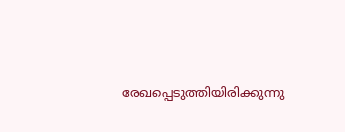രേഖപ്പെടുത്തിയിരിക്കുന്നു